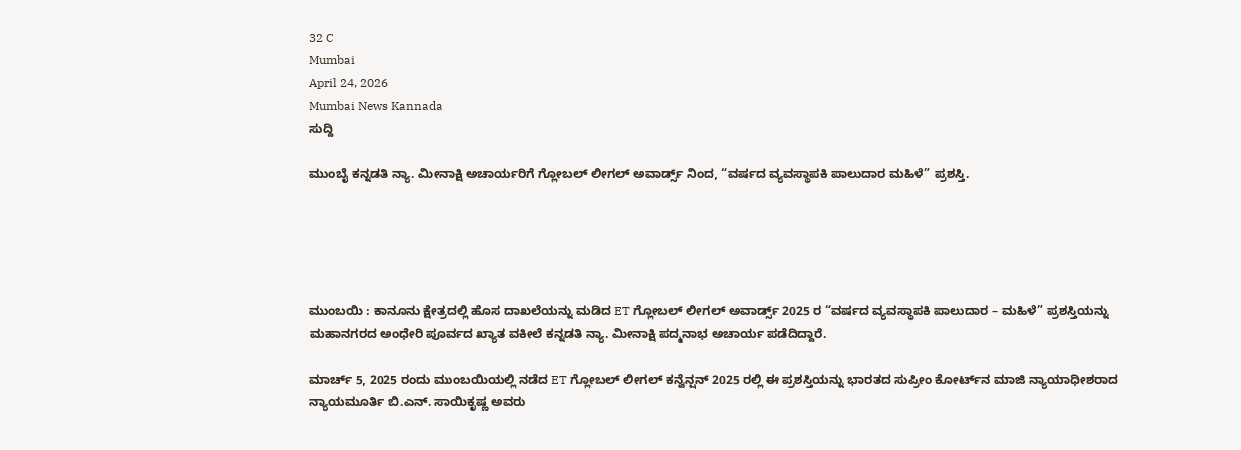32 C
Mumbai
April 24, 2026
Mumbai News Kannada
ಸುದ್ದಿ

ಮುಂಬೈ ಕನ್ನಡತಿ ನ್ಯಾ. ಮೀನಾಕ್ಷಿ ಅಚಾರ್ಯರಿಗೆ ಗ್ಲೋಬಲ್ ಲೀಗಲ್ ಅವಾರ್ಡ್ಸ್ ನಿಂದ, “ವರ್ಷದ ವ್ಯವಸ್ಥಾಪಕಿ ಪಾಲುದಾರ ಮಹಿಳೆ” ಪ್ರಶಸ್ತಿ.





ಮುಂಬಯಿ : ಕಾನೂನು ಕ್ಷೇತ್ರದಲ್ಲಿ ಹೊಸ ದಾಖಲೆಯನ್ನು ಮಡಿದ ET ಗ್ಲೋಬಲ್ ಲೀಗಲ್ ಅವಾರ್ಡ್ಸ್ 2025 ರ “ವರ್ಷದ ವ್ಯವಸ್ಥಾಪಕಿ ಪಾಲುದಾರ – ಮಹಿಳೆ” ಪ್ರಶಸ್ತಿಯನ್ನು ಮಹಾನಗರದ ಅಂಧೇರಿ ಪೂರ್ವದ ಖ್ಯಾತ ವಕೀಲೆ ಕನ್ನಡತಿ ನ್ಯಾ. ಮೀನಾಕ್ಷಿ ಪದ್ಮನಾಭ ಅಚಾರ್ಯ ಪಡೆದಿದ್ದಾರೆ.

ಮಾರ್ಚ್ 5, 2025 ರಂದು ಮುಂಬಯಿಯಲ್ಲಿ ನಡೆದ ET ಗ್ಲೋಬಲ್ ಲೀಗಲ್ ಕನ್ವೆನ್ಷನ್ 2025 ರಲ್ಲಿ ಈ ಪ್ರಶಸ್ತಿಯನ್ನು ಭಾರತದ ಸುಪ್ರೀಂ ಕೋರ್ಟ್‌ನ ಮಾಜಿ ನ್ಯಾಯಾಧೀಶರಾದ ನ್ಯಾಯಮೂರ್ತಿ ಬಿ.ಎನ್. ಸಾಯಿಕೃಷ್ಣ ಅವರು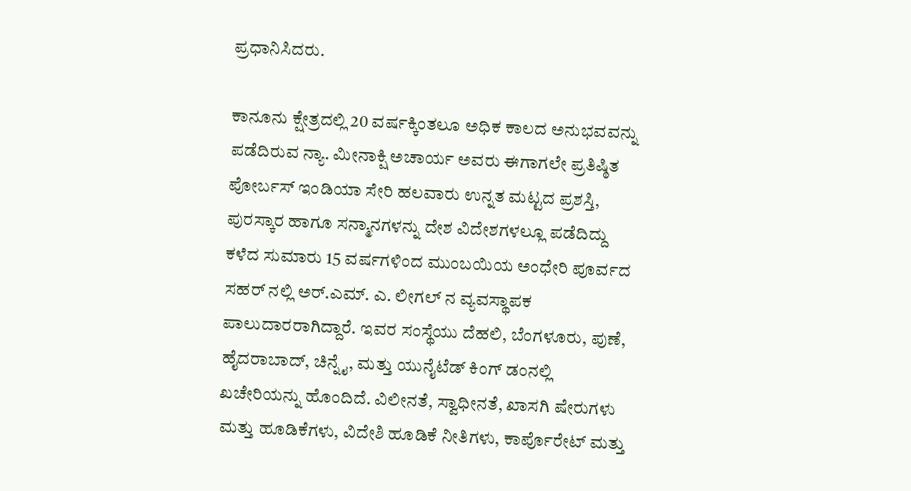ಪ್ರಧಾನಿಸಿದರು.

ಕಾನೂನು ಕ್ಷೇತ್ರದಲ್ಲಿ 20 ವರ್ಷಕ್ಕಿಂತಲೂ ಅಧಿಕ ಕಾಲದ ಅನುಭವವನ್ನು ಪಡೆದಿರುವ ನ್ಯಾ. ಮೀನಾಕ್ಷಿ ಅಚಾರ್ಯ ಅವರು ಈಗಾಗಲೇ ಪ್ರತಿಷ್ಠಿತ ಪೋರ್ಬಸ್ ಇಂಡಿಯಾ ಸೇರಿ ಹಲವಾರು ಉನ್ನತ ಮಟ್ಟದ ಪ್ರಶಸ್ತಿ, ಪುರಸ್ಕಾರ ಹಾಗೂ ಸನ್ಮಾನಗಳನ್ನು ದೇಶ ವಿದೇಶಗಳಲ್ಲೂ ಪಡೆದಿದ್ದು ಕಳೆದ ಸುಮಾರು 15 ವರ್ಷಗಳಿಂದ ಮುಂಬಯಿಯ ಅಂಧೇರಿ ಪೂರ್ವದ ಸಹರ್ ನಲ್ಲಿ ಅರ್.ಎಮ್. ಎ. ಲೀಗಲ್ ನ ವ್ಯವಸ್ಥಾಪಕ ಪಾಲುದಾರರಾಗಿದ್ದಾರೆ. ಇವರ ಸಂಸ್ಥೆಯು ದೆಹಲಿ, ಬೆಂಗಳೂರು, ಪುಣೆ, ಹೈದರಾಬಾದ್, ಚಿನ್ನೈ, ಮತ್ತು ಯುನೈಟೆಡ್ ಕಿಂಗ್ ಡಂನಲ್ಲಿ ಖಚೇರಿಯನ್ನು ಹೊಂದಿದೆ. ವಿಲೀನತೆ, ಸ್ವಾಧೀನತೆ, ಖಾಸಗಿ ಷೇರುಗಳು ಮತ್ತು ಹೂಡಿಕೆಗಳು, ವಿದೇಶಿ ಹೂಡಿಕೆ ನೀತಿಗಳು, ಕಾರ್ಪೊರೇಟ್ ಮತ್ತು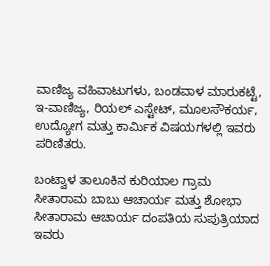ವಾಣಿಜ್ಯ ವಹಿವಾಟುಗಳು, ಬಂಡವಾಳ ಮಾರುಕಟ್ಟೆ, ಇ-ವಾಣಿಜ್ಯ, ರಿಯಲ್ ಎಸ್ಟೇಟ್, ಮೂಲಸೌಕರ್ಯ, ಉದ್ಯೋಗ ಮತ್ತು ಕಾರ್ಮಿಕ ವಿಷಯಗಳಲ್ಲಿ ಇವರು ಪರಿಣಿತರು.

ಬಂಟ್ವಾಳ ತಾಲೂಕಿನ ಕುರಿಯಾಲ ಗ್ರಾಮ
ಸೀತಾರಾಮ ಬಾಬು ಆಚಾರ್ಯ ಮತ್ತು ಶೋಭಾ ಸೀತಾರಾಮ ಆಚಾರ್ಯ ದಂಪತಿಯ ಸುಪುತ್ರಿಯಾದ ಇವರು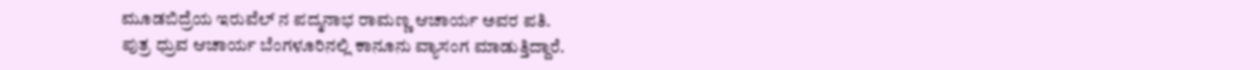ಮೂಡಬಿದ್ರೆಯ ಇರುವೆಲ್ ನ ಪದ್ಮನಾಭ ರಾಮಣ್ಣ ಆಚಾರ್ಯ ಅವರ ಪತಿ.
ಪುತ್ರ ಧ್ರುವ ಆಚಾರ್ಯ ಬೆಂಗಳೂರಿನಲ್ಲಿ ಕಾನೂನು ವ್ಯಾಸಂಗ ಮಾಡುತ್ತಿದ್ದಾರೆ.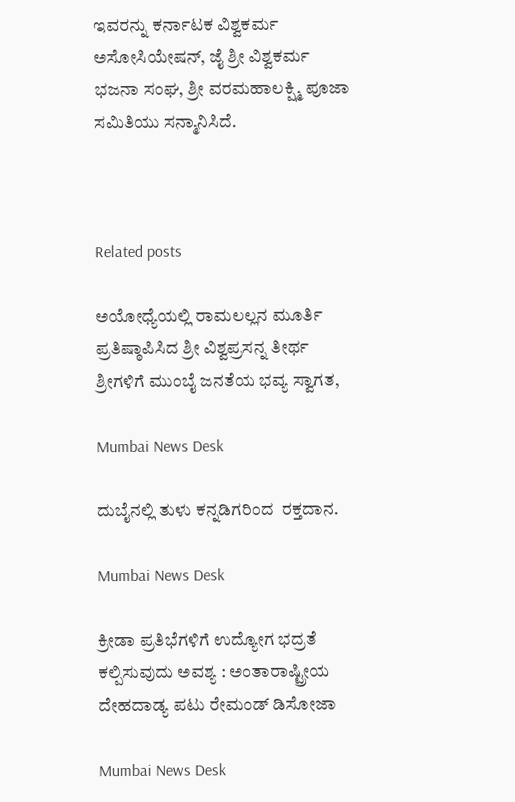ಇವರನ್ನು ಕರ್ನಾಟಕ ವಿಶ್ವಕರ್ಮ ಅಸೋಸಿಯೇಷನ್, ಜೈ ಶ್ರೀ ವಿಶ್ವಕರ್ಮ ಭಜನಾ ಸಂಘ, ಶ್ರೀ ವರಮಹಾಲಕ್ಷ್ಮಿ ಪೂಜಾ ಸಮಿತಿಯು ಸನ್ಮಾನಿಸಿದೆ.



Related posts

ಅಯೋಧ್ಯೆಯಲ್ಲಿ ರಾಮಲಲ್ಲನ ಮೂರ್ತಿ ಪ್ರತಿಷ್ಠಾಪಿಸಿದ ಶ್ರೀ ವಿಶ್ವಪ್ರಸನ್ನ ತೀರ್ಥ ಶ್ರೀಗಳಿಗೆ ಮುಂಬೈ ಜನತೆಯ ಭವ್ಯ ಸ್ವಾಗತ,

Mumbai News Desk

ದುಬೈನಲ್ಲಿ ತುಳು ಕನ್ನಡಿಗರಿಂದ  ರಕ್ತದಾನ.

Mumbai News Desk

ಕ್ರೀಡಾ ಪ್ರತಿಭೆಗಳಿಗೆ ಉದ್ಯೋಗ ಭದ್ರತೆ ಕಲ್ಪಿಸುವುದು ಅವಶ್ಯ : ಅಂತಾರಾಷ್ಟ್ರೀಯ ದೇಹದಾಡ್ಯ ಪಟು ರೇಮಂಡ್ ಡಿಸೋಜಾ

Mumbai News Desk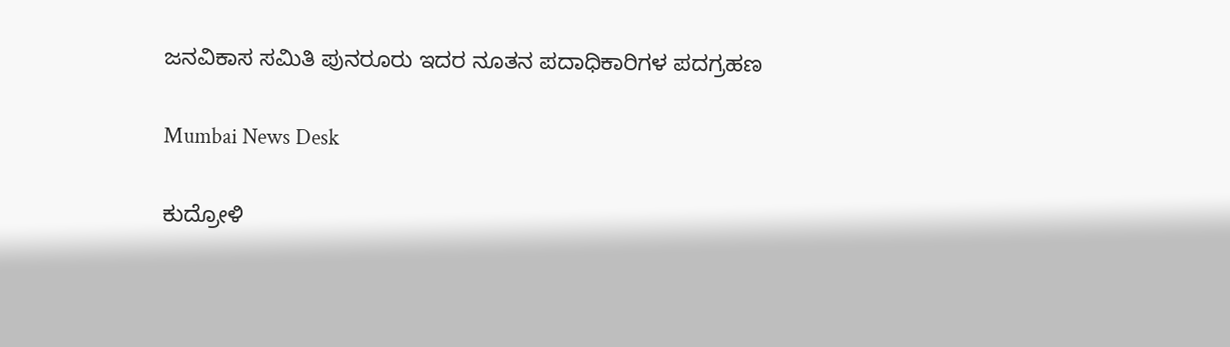ಜನವಿಕಾಸ ಸಮಿತಿ ಪುನರೂರು ಇದರ ನೂತನ ಪದಾಧಿಕಾರಿಗಳ ಪದಗ್ರಹಣ

Mumbai News Desk

ಕುದ್ರೋಳಿ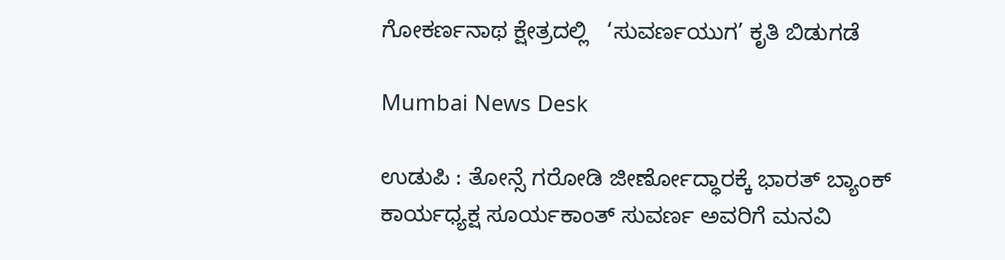ಗೋಕರ್ಣನಾಥ ಕ್ಷೇತ್ರದಲ್ಲಿ   ‘ಸುವರ್ಣಯುಗ’ ಕೃತಿ ಬಿಡುಗಡೆ

Mumbai News Desk

ಉಡುಪಿ : ತೋನ್ಸೆ ಗರೋಡಿ ಜೀರ್ಣೋದ್ಧಾರಕ್ಕೆ ಭಾರತ್ ಬ್ಯಾಂಕ್ ಕಾರ್ಯಧ್ಯಕ್ಷ ಸೂರ್ಯಕಾಂತ್ ಸುವರ್ಣ ಅವರಿಗೆ ಮನವಿ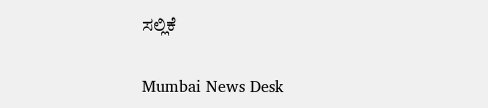ಸಲ್ಲಿಕೆ

Mumbai News Desk